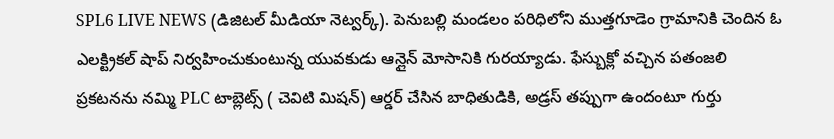SPL6 LIVE NEWS (డిజిటల్ మీడియా నెట్వర్క్). పెనుబల్లి మండలం పరిధిలోని ముత్తగూడెం గ్రామానికి చెందిన ఓ ఎలక్ట్రికల్ షాప్ నిర్వహించుకుంటున్న యువకుడు ఆన్లైన్ మోసానికి గురయ్యాడు. ఫేస్బుక్లో వచ్చిన పతంజలి ప్రకటనను నమ్మి PLC టాబ్లెట్స్ ( చెవిటి మిషన్) ఆర్డర్ చేసిన బాధితుడికి, అడ్రస్ తప్పుగా ఉందంటూ గుర్తు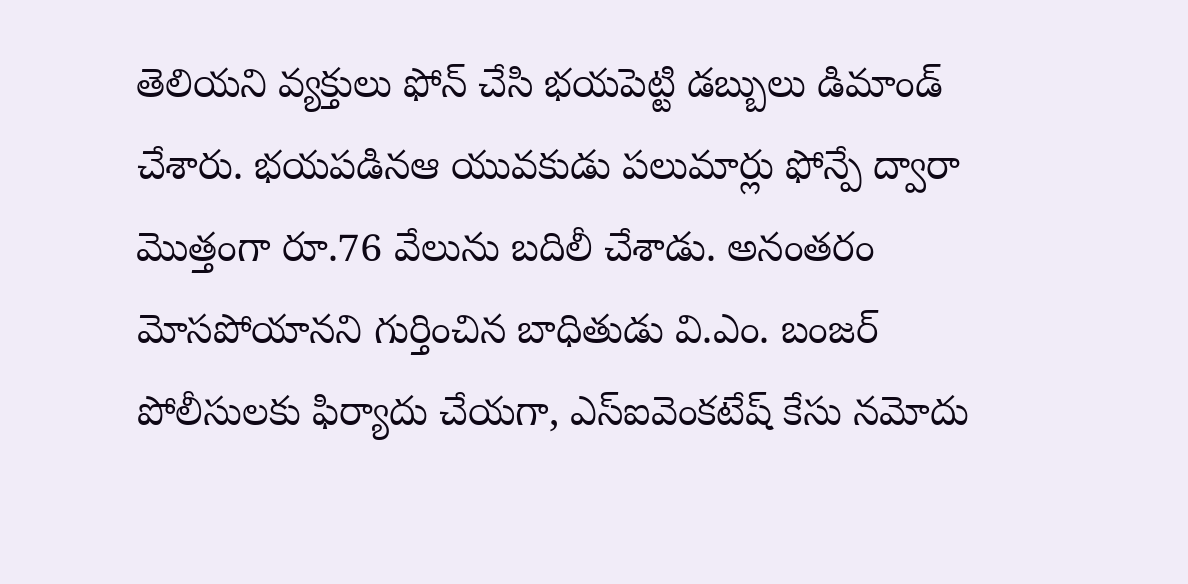తెలియని వ్యక్తులు ఫోన్ చేసి భయపెట్టి డబ్బులు డిమాండ్ చేశారు. భయపడినఆ యువకుడు పలుమార్లు ఫోన్పే ద్వారా మొత్తంగా రూ.76 వేలును బదిలీ చేశాడు. అనంతరం మోసపోయానని గుర్తించిన బాధితుడు వి.ఎం. బంజర్ పోలీసులకు ఫిర్యాదు చేయగా, ఎస్ఐవెంకటేష్ కేసు నమోదు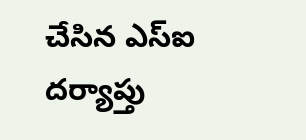చేసిన ఎస్ఐ దర్యాప్తు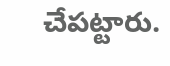చేపట్టారు.